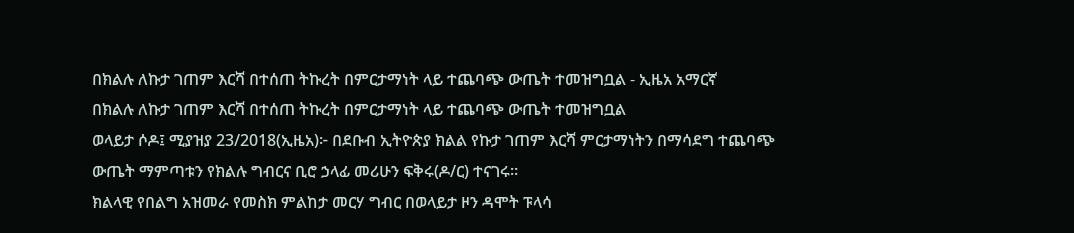በክልሉ ለኩታ ገጠም እርሻ በተሰጠ ትኩረት በምርታማነት ላይ ተጨባጭ ውጤት ተመዝግቧል - ኢዜአ አማርኛ
በክልሉ ለኩታ ገጠም እርሻ በተሰጠ ትኩረት በምርታማነት ላይ ተጨባጭ ውጤት ተመዝግቧል
ወላይታ ሶዶ፤ ሚያዝያ 23/2018(ኢዜአ)፦ በደቡብ ኢትዮጵያ ክልል የኩታ ገጠም እርሻ ምርታማነትን በማሳደግ ተጨባጭ ውጤት ማምጣቱን የክልሉ ግብርና ቢሮ ኃላፊ መሪሁን ፍቅሩ(ዶ/ር) ተናገሩ።
ክልላዊ የበልግ አዝመራ የመስክ ምልከታ መርሃ ግብር በወላይታ ዞን ዳሞት ፑላሳ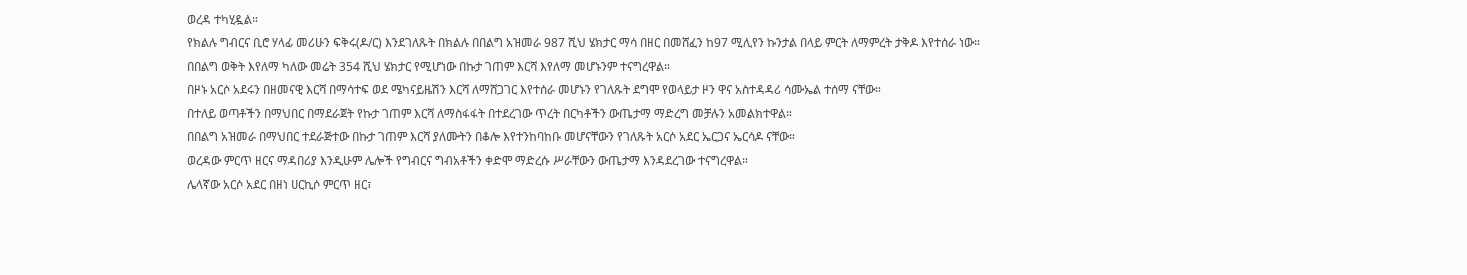ወረዳ ተካሂዷል።
የክልሉ ግብርና ቢሮ ሃላፊ መሪሁን ፍቅሩ(ዶ/ር) እንደገለጹት በክልሉ በበልግ አዝመራ 987 ሺህ ሄክታር ማሳ በዘር በመሸፈን ከ97 ሚሊየን ኩንታል በላይ ምርት ለማምረት ታቅዶ እየተሰራ ነው።
በበልግ ወቅት እየለማ ካለው መሬት 354 ሺህ ሄክታር የሚሆነው በኩታ ገጠም እርሻ እየለማ መሆኑንም ተናግረዋል።
በዞኑ አርሶ አደሩን በዘመናዊ እርሻ በማሳተፍ ወደ ሜካናይዜሽን እርሻ ለማሸጋገር እየተሰራ መሆኑን የገለጹት ደግሞ የወላይታ ዞን ዋና አስተዳዳሪ ሳሙኤል ተሰማ ናቸው።
በተለይ ወጣቶችን በማህበር በማደራጀት የኩታ ገጠም እርሻ ለማስፋፋት በተደረገው ጥረት በርካቶችን ውጤታማ ማድረግ መቻሉን አመልክተዋል።
በበልግ አዝመራ በማህበር ተደራጅተው በኩታ ገጠም እርሻ ያለሙትን በቆሎ እየተንከባከቡ መሆናቸውን የገለጹት አርሶ አደር ኤርጋና ኤርሳዶ ናቸው።
ወረዳው ምርጥ ዘርና ማዳበሪያ እንዲሁም ሌሎች የግብርና ግብአቶችን ቀድሞ ማድረሱ ሥራቸውን ውጤታማ እንዳደረገው ተናግረዋል።
ሌላኛው አርሶ አደር በዘነ ሀርኪሶ ምርጥ ዘር፣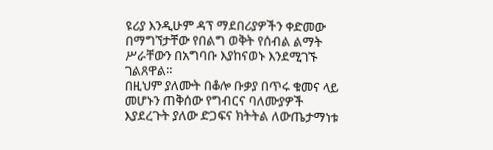ዩሪያ እንዲሁም ዳፕ ማደበሪያዎችን ቀድመው በማግኘታቸው የበልግ ወቅት የሰብል ልማት ሥራቸውን በአግባቡ እያከናወኑ እንደሚገኙ ገልጸዋል።
በዚህም ያለሙት በቆሎ ቡቃያ በጥሩ ቁመና ላይ መሆኑን ጠቅሰው የግብርና ባለሙያዎች እያደረጉት ያለው ድጋፍና ክትትል ለውጤታማነቱ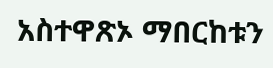አስተዋጽኦ ማበርከቱን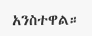አንስተዋል።